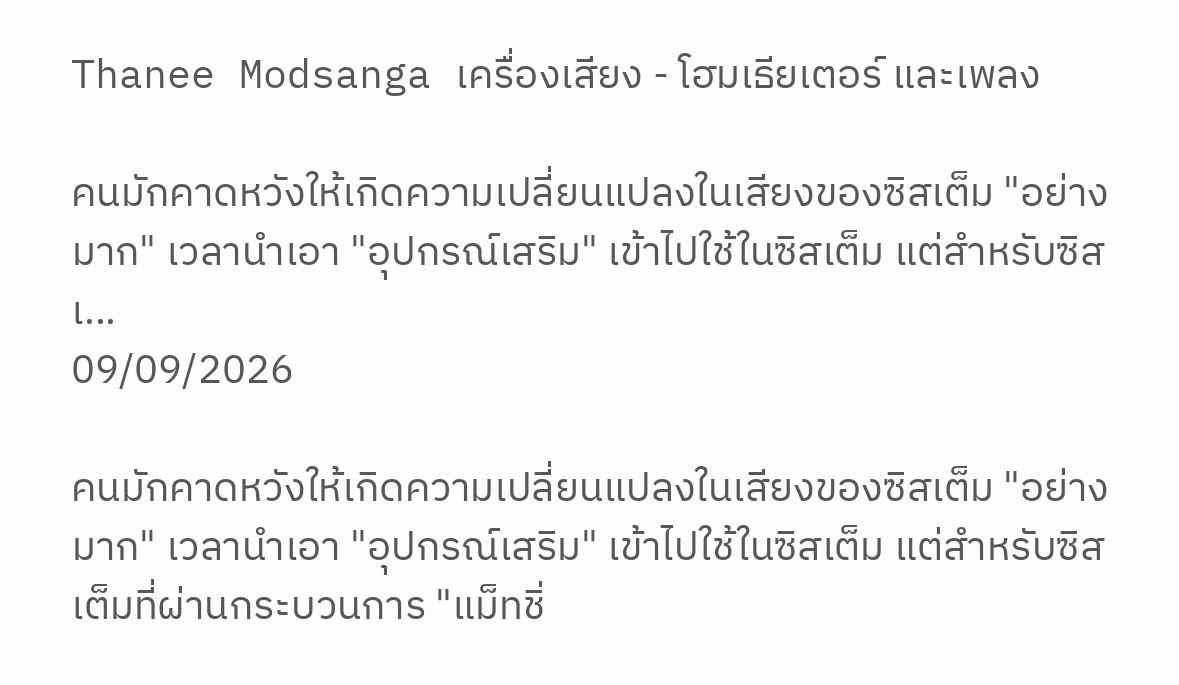Thanee Modsanga เครื่องเสียง - โฮมเธียเตอร์ และเพลง

คนมักคาดหวังให้เกิดความเปลี่ยนแปลงในเสียงของซิสเต็ม "อย่างมาก" เวลานำเอา "อุปกรณ์เสริม" เข้าไปใช้ในซิสเต็ม แต่สำหรับซิสเ...
09/09/2026

คนมักคาดหวังให้เกิดความเปลี่ยนแปลงในเสียงของซิสเต็ม "อย่างมาก" เวลานำเอา "อุปกรณ์เสริม" เข้าไปใช้ในซิสเต็ม แต่สำหรับซิสเต็มที่ผ่านกระบวนการ "แม็ทชิ่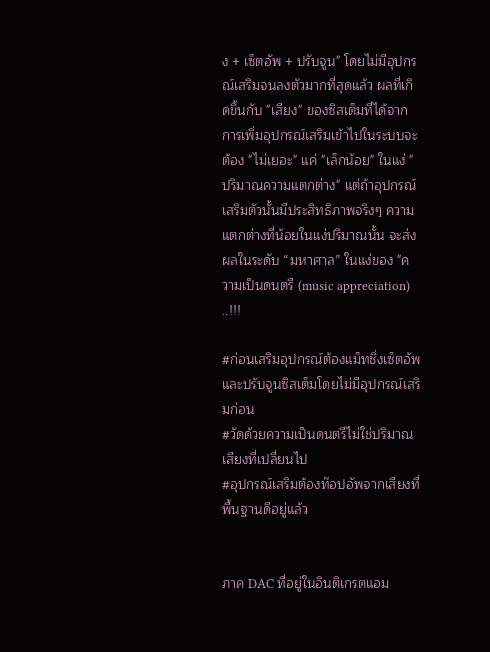ง + เซ็ตอัพ + ปรับจูน" โดยไม่มีอุปกรณ์เสริมจนลงตัวมากที่สุดแล้ว ผลที่เกิดขึ้นกับ "เสียง" ของซิสเต็มที่ได้จากการเพิ่มอุปกรณ์เสริมเข้าไปในระบบจะต้อง "ไม่เยอะ" แค่ "เล็กน้อย" ในแง่ "ปริมาณความแตกต่าง" แต่ถ้าอุปกรณ์เสริมตัวนั้นมีประสิทธิภาพจริงๆ ความแตกต่างที่น้อยในแง่ปริมาณนั้น จะส่งผลในระดับ “มหาศาล” ในแง่ของ "ความเป็นดนตรี (music appreciation) ..!!!

#ก่อนเสริมอุปกรณ์ต้องแม็ทชิ่งเซ็ตอัพและปรับจูนซิสเต็มโดยไม่มีอุปกรณ์เสริมก่อน
#วัดด้วยความเป็นดนตรีไม่ใช่ปริมาณเสียงที่เปลี่ยนไป
#อุปกรณ์เสริมต้องท๊อปอัพจากเสียงที่พื้นฐานดีอยู่แล้ว


ภาค DAC ที่อยู่ในอินติเกรตแอม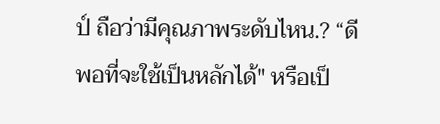ป์ ถือว่ามีคุณภาพระดับไหน.? “ดีพอที่จะใช้เป็นหลักได้" หรือเป็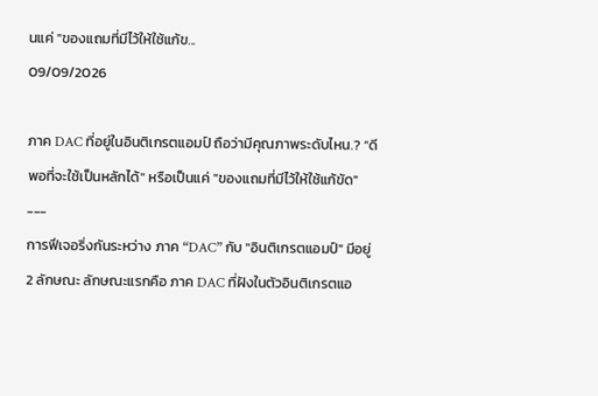นแค่ "ของแถมที่มีไว้ให้ใช้แก้ข...
09/09/2026

ภาค DAC ที่อยู่ในอินติเกรตแอมป์ ถือว่ามีคุณภาพระดับไหน.? “ดีพอที่จะใช้เป็นหลักได้" หรือเป็นแค่ "ของแถมที่มีไว้ให้ใช้แก้ขัด"
---
การฟีเจอริ่งกันระหว่าง ภาค “DAC” กับ "อินติเกรตแอมป์" มีอยู่ 2 ลักษณะ ลักษณะแรกคือ ภาค DAC ที่ฝังในตัวอินติเกรตแอ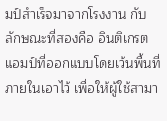มป์สำเร็จมาจากโรงงาน กับลักษณะที่สองคือ อินติเกรตแอมป์ที่ออกแบบโดยเว้นพื้นที่ภายในเอาไว้ เพื่อให้ผู้ใช้สามา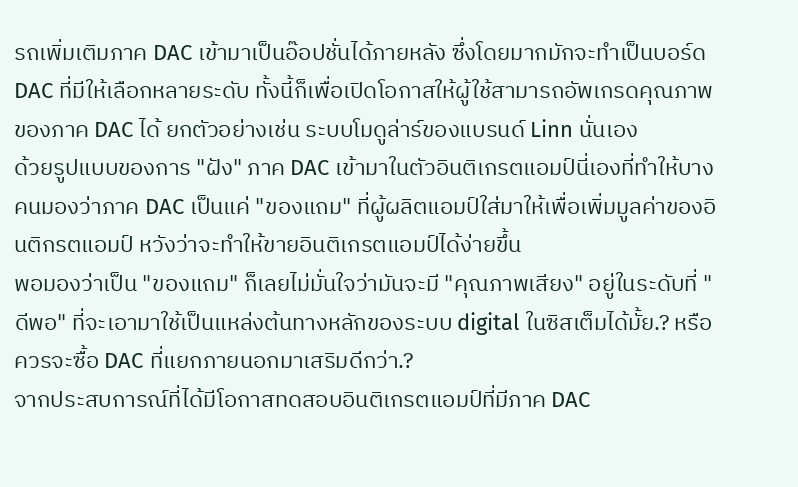รถเพิ่มเติมภาค DAC เข้ามาเป็นอ๊อปชั่นได้ภายหลัง ซึ่งโดยมากมักจะทำเป็นบอร์ด DAC ที่มีให้เลือกหลายระดับ ทั้งนี้ก็เพื่อเปิดโอกาสให้ผู้ใช้สามารถอัพเกรดคุณภาพของภาค DAC ได้ ยกตัวอย่างเช่น ระบบโมดูล่าร์ของแบรนด์ Linn นั่นเอง
ด้วยรูปแบบของการ "ฝัง" ภาค DAC เข้ามาในตัวอินติเกรตแอมป์นี่เองที่ทำให้บางคนมองว่าภาค DAC เป็นแค่ "ของแถม" ที่ผู้ผลิตแอมป์ใส่มาให้เพื่อเพิ่มมูลค่าของอินติกรตแอมป์ หวังว่าจะทำให้ขายอินติเกรตแอมป์ได้ง่ายขึ้น
พอมองว่าเป็น "ของแถม" ก็เลยไม่มั่นใจว่ามันจะมี "คุณภาพเสียง" อยู่ในระดับที่ "ดีพอ" ที่จะเอามาใช้เป็นแหล่งต้นทางหลักของระบบ digital ในซิสเต็มได้มั้ย.? หรือควรจะซื้อ DAC ที่แยกภายนอกมาเสริมดีกว่า.?
จากประสบการณ์ที่ได้มีโอกาสทดสอบอินติเกรตแอมป์ที่มีภาค DAC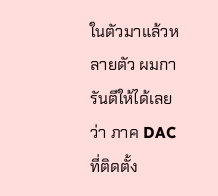ในตัวมาแล้วหลายตัว ผมการันตีให้ได้เลยว่า ภาค DAC ที่ติดตั้ง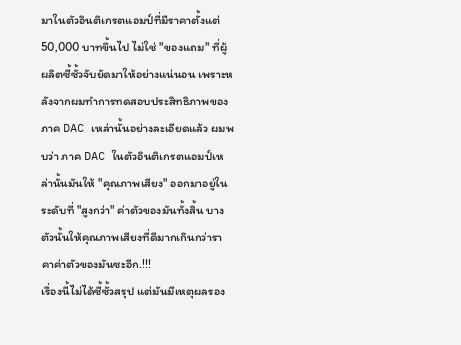มาในตัวอินติเกรตแอมป์ที่มีราคาตั้งแต่ 50,000 บาทขึ้นไป ไม่ใช่ "ของแถม" ที่ผู้ผลิตซี้ซั้วจับยัดมาให้อย่างแน่นอน เพราะหลังจากผมทำการทดสอบประสิทธิภาพของภาค DAC เหล่านั้นอย่างละเอียดแล้ว ผมพบว่า ภาค DAC ในตัวอินติเกรตแอมป์เหล่านั้นมันให้ "คุณภาพเสียง" ออกมาอยู่ในระดับที่ "สูงกว่า" ค่าตัวของมันทั้งสิ้น บางตัวนั้นให้คุณภาพเสียงที่ดีมากเกินกว่าราคาค่าตัวของมันซะอีก.!!!
เรื่องนี้ไม่ได้ซี้ซั้วสรุป แต่มันมีเหตุผลรอง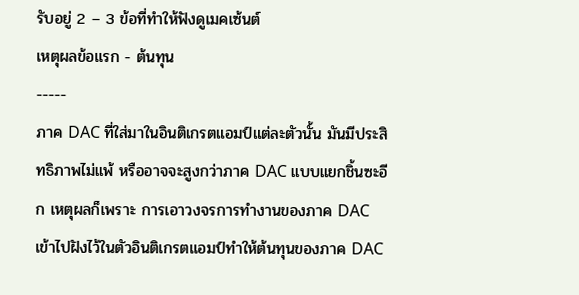รับอยู่ 2 – 3 ข้อที่ทำให้ฟังดูเมคเซ้นต์
เหตุผลข้อแรก - ต้นทุน
-----
ภาค DAC ที่ใส่มาในอินติเกรตแอมป์แต่ละตัวนั้น มันมีประสิทธิภาพไม่แพ้ หรืออาจจะสูงกว่าภาค DAC แบบแยกชิ้นซะอีก เหตุผลก็เพราะ การเอาวงจรการทำงานของภาค DAC เข้าไปฝังไว้ในตัวอินติเกรตแอมป์ทำให้ต้นทุนของภาค DAC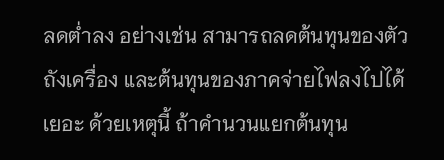ลดต่ำลง อย่างเช่น สามารถลดต้นทุนของตัวถังเครื่อง และต้นทุนของภาคจ่ายไฟลงไปได้เยอะ ด้วยเหตุนี้ ถ้าคำนวนแยกต้นทุน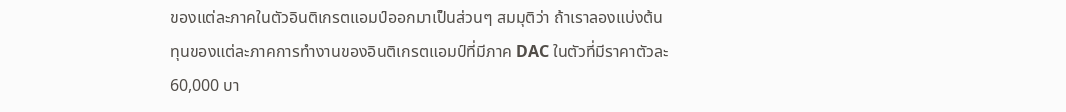ของแต่ละภาคในตัวอินติเกรตแอมป์ออกมาเป็นส่วนๆ สมมุติว่า ถ้าเราลองแบ่งต้นทุนของแต่ละภาคการทำงานของอินติเกรตแอมป์ที่มีภาค DAC ในตัวที่มีราคาตัวละ 60,000 บา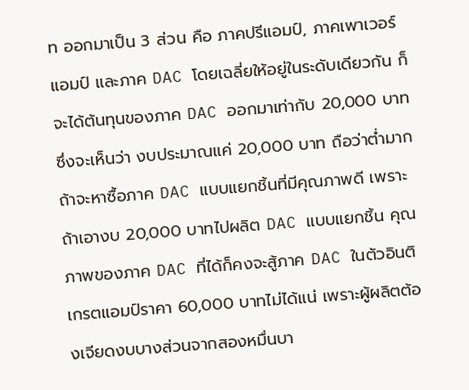ท ออกมาเป็น 3 ส่วน คือ ภาคปรีแอมป์, ภาคเพาเวอร์แอมป์ และภาค DAC โดยเฉลี่ยให้อยู่ในระดับเดียวกัน ก็จะได้ต้นทุนของภาค DAC ออกมาเท่ากับ 20,000 บาท ซึ่งจะเห็นว่า งบประมาณแค่ 20,000 บาท ถือว่าต่ำมากถ้าจะหาซื้อภาค DAC แบบแยกชิ้นที่มีคุณภาพดี เพราะถ้าเอางบ 20,000 บาทไปผลิต DAC แบบแยกชิ้น คุณภาพของภาค DAC ที่ได้ก็คงจะสู้ภาค DAC ในตัวอินติเกรตแอมป์ราคา 60,000 บาทไม่ได้แน่ เพราะผู้ผลิตต้องเจียดงบบางส่วนจากสองหมื่นบา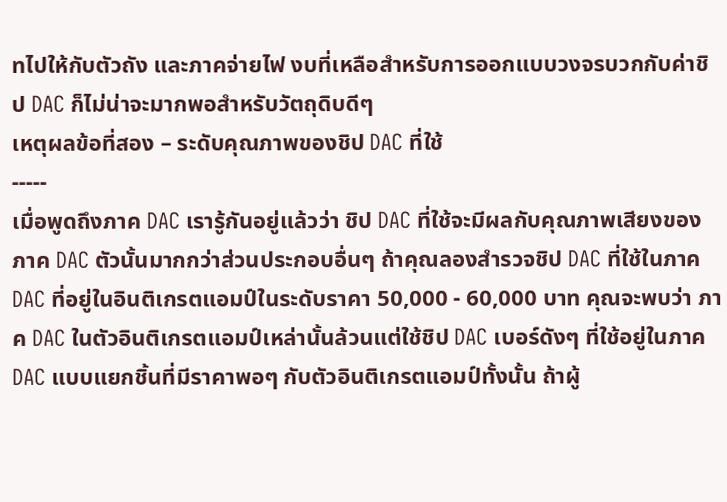ทไปให้กับตัวถัง และภาคจ่ายไฟ งบที่เหลือสำหรับการออกแบบวงจรบวกกับค่าชิป DAC ก็ไม่น่าจะมากพอสำหรับวัตถุดิบดีๆ
เหตุผลข้อที่สอง – ระดับคุณภาพของชิป DAC ที่ใช้
-----
เมื่อพูดถึงภาค DAC เรารู้กันอยู่แล้วว่า ชิป DAC ที่ใช้จะมีผลกับคุณภาพเสียงของภาค DAC ตัวนั้นมากกว่าส่วนประกอบอื่นๆ ถ้าคุณลองสำรวจชิป DAC ที่ใช้ในภาค DAC ที่อยู่ในอินติเกรตแอมป์ในระดับราคา 50,000 - 60,000 บาท คุณจะพบว่า ภาค DAC ในตัวอินติเกรตแอมป์เหล่านั้นล้วนแต่ใช้ชิป DAC เบอร์ดังๆ ที่ใช้อยู่ในภาค DAC แบบแยกชิ้นที่มีราคาพอๆ กับตัวอินติเกรตแอมป์ทั้งนั้น ถ้าผู้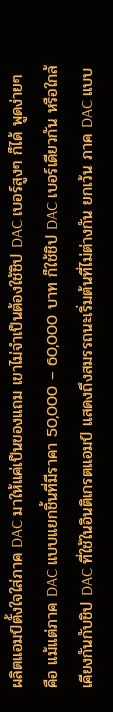ผลิตแอมป์ตั้งใจใส่ภาค DAC มาให้แค่เป็นของแถม เขาไม่จำเป็นต้องใช้ชิป DAC เบอร์สูงๆ ก็ได้ พูดง่ายๆ คือ แม้แต่ภาค DAC แบบแยกชิ้นที่มีราคา 50,000 – 60,000 บาท ก็ใช้ชิป DAC เบอร์เดียวกัน หรือใกล้เคียงกันกับชิป DAC ที่ใช้ในอินติเกรตแอมป์ แสดงถึงสมรรถนะเริ่มต้นที่ไม่ต่างกัน ยกเว้น ภาค DAC แบบ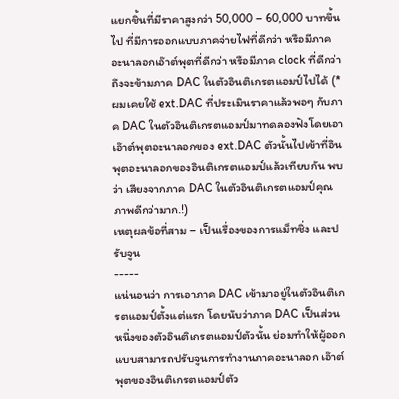แยกชิ้นที่มีราคาสูงกว่า 50,000 – 60,000 บาทขึ้นไป ที่มีการออกแบบภาคจ่ายไฟที่ดีกว่า หรือมีภาคอะนาลอกเอ๊าต์พุตที่ดีกว่า หรือมีภาค clock ที่ดีกว่า ถึงจะข้ามภาค DAC ในตัวอินติเกรตแอมป์ไปได้ (*ผมเคยใช้ ext.DAC ที่ประเมินราคาแล้วพอๆ กับภาค DAC ในตัวอินติเกรตแอมป์มาทดลองฟังโดยเอาเอ๊าต์พุตอะนาลอกของ ext.DAC ตัวนั้นไปเข้าที่อินพุตอะนาลอกของอินติเกรตแอมป์แล้วเทียบกัน พบว่า เสียงจากภาค DAC ในตัวอินติเกรตแอมป์คุณภาพดีกว่ามาก.!)
เหตุผลข้อที่สาม – เป็นเรื่องของการแม็ทชิ่ง และปรับจูน
-----
แน่นอนว่า การเอาภาค DAC เข้ามาอยู่ในตัวอินติเกรตแอมป์ตั้งแต่แรก โดยนับว่าภาค DAC เป็นส่วนหนึ่งของตัวอินติเกรตแอมป์ตัวนั้น ย่อมทำให้ผู้ออกแบบสามารถปรับจูนการทำงานภาคอะนาลอก เอ๊าต์พุตของอินติเกรตแอมป์ตัว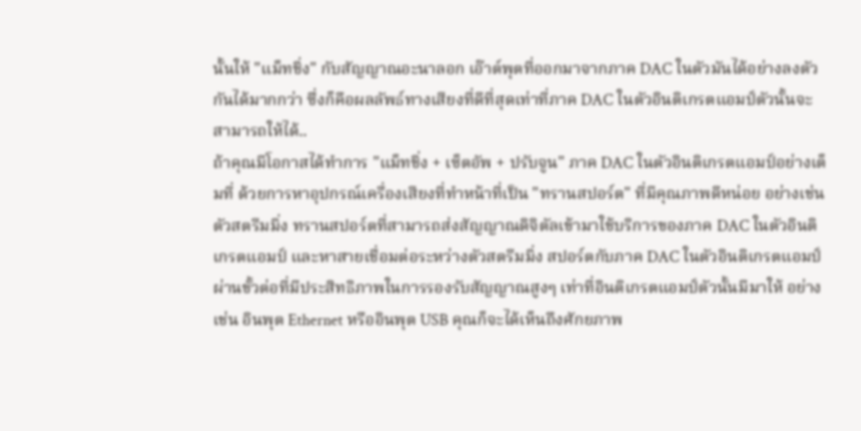นั้นให้ "แม็ทชิ่ง" กับสัญญาณอะนาลอก เอ๊าต์พุตที่ออกมาจากภาค DAC ในตัวมันได้อย่างลงตัวกันได้มากกว่า ซึ่งก็คือผลลัพธ์ทางเสียงที่ดีที่สุดเท่าที่ภาค DAC ในตัวอินติเกรตแอมป์ตัวนั้นจะสามารถให้ได้..
ถ้าคุณมีโอกาสได้ทำการ "แม็ทชิ่ง + เซ็ตอัพ + ปรับจูน" ภาค DAC ในตัวอินติเกรตแอมป์อย่างเต็มที่ ด้วยการหาอุปกรณ์เครื่องเสียงที่ทำหน้าที่เป็น "ทรานสปอร์ต" ที่มีคุณภาพดีหน่อย อย่างเช่นตัวสตรีมมิ่ง ทรานสปอร์ตที่สามารถส่งสัญญาณดิจิตัลเข้ามาใช้บริการของภาค DAC ในตัวอินติเกรตแอมป์ และหาสายเชื่อมต่อระหว่างตัวสตรีมมิ่ง สปอร์ตกับภาค DAC ในตัวอินติเกรตแอมป์ผ่านขั้วต่อที่มีประสิทธิภาพในการรองรับสัญญาณสูงๆ เท่าที่อินติเกรตแอมป์ตัวนั้นมีมาให้ อย่างเช่น อินพุต Ethernet หรืออินพุต USB คุณก็จะได้เห็นถึงศักยภาพ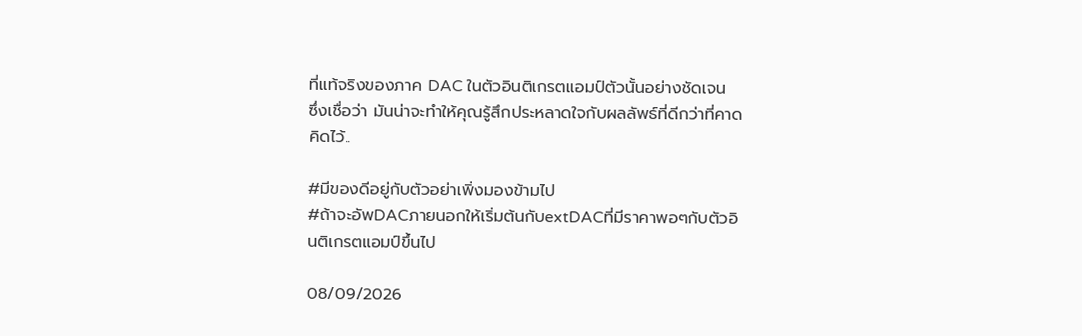ที่แท้จริงของภาค DAC ในตัวอินติเกรตแอมป์ตัวนั้นอย่างชัดเจน ซึ่งเชื่อว่า มันน่าจะทำให้คุณรู้สึกประหลาดใจกับผลลัพธ์ที่ดีกว่าที่คาดคิดไว้..

#มีของดีอยู่กับตัวอย่าเพิ่งมองข้ามไป
#ถ้าจะอัพDACภายนอกให้เริ่มต้นกับextDACที่มีราคาพอๆกับตัวอินติเกรตแอมป์ขึ้นไป

08/09/2026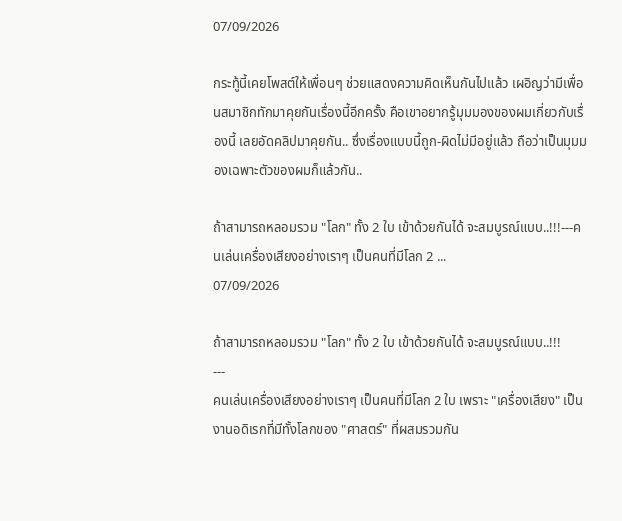07/09/2026

กระทู้นี้เคยโพสต์ให้เพื่อนๆ ช่วยแสดงความคิดเห็นกันไปแล้ว เผอิญว่ามีเพื่อนสมาชิกทักมาคุยกันเรื่องนี้อีกครั้ง คือเขาอยากรู้มุมมองของผมเกี่ยวกับเรื่องนี้ เลยอัดคลิปมาคุยกัน.. ซึ่งเรื่องแบบนี้ถูก-ผิดไม่มีอยู่แล้ว ถือว่าเป็นมุมมองเฉพาะตัวของผมก็แล้วกัน..

ถ้าสามารถหลอมรวม "โลก" ทั้ง 2 ใบ เข้าด้วยกันได้ จะสมบูรณ์แบบ..!!!---คนเล่นเครื่องเสียงอย่างเราๆ เป็นคนที่มีโลก 2 ...
07/09/2026

ถ้าสามารถหลอมรวม "โลก" ทั้ง 2 ใบ เข้าด้วยกันได้ จะสมบูรณ์แบบ..!!!
---
คนเล่นเครื่องเสียงอย่างเราๆ เป็นคนที่มีโลก 2 ใบ เพราะ "เครื่องเสียง" เป็นงานอดิเรกที่มีทั้งโลกของ "ศาสตร์" ที่ผสมรวมกัน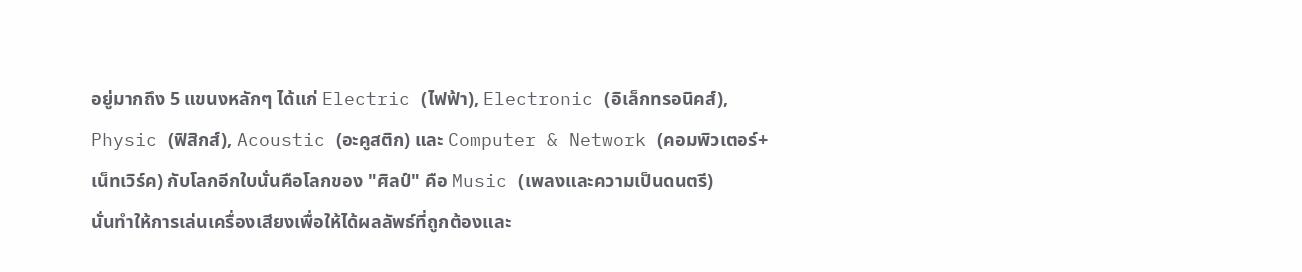อยู่มากถึง 5 แขนงหลักๆ ได้แก่ Electric (ไฟฟ้า), Electronic (อิเล็กทรอนิคส์), Physic (ฟิสิกส์), Acoustic (อะคูสติก) และ Computer & Network (คอมพิวเตอร์+เน็ทเวิร์ค) กับโลกอีกใบนั่นคือโลกของ "ศิลป์" คือ Music (เพลงและความเป็นดนตรี)
นั่นทำให้การเล่นเครื่องเสียงเพื่อให้ได้ผลลัพธ์ที่ถูกต้องและ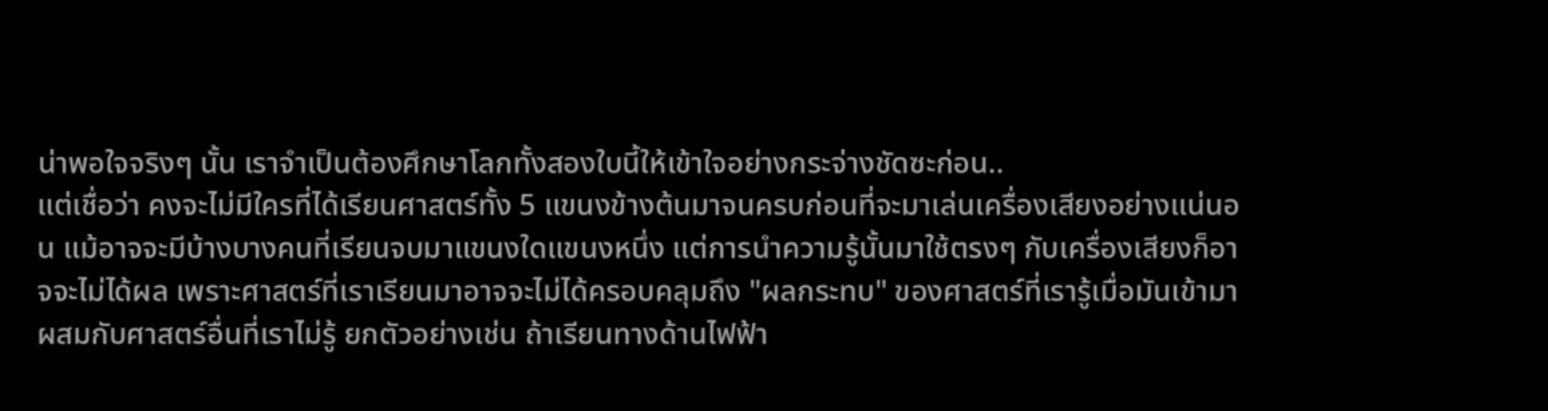น่าพอใจจริงๆ นั้น เราจำเป็นต้องศึกษาโลกทั้งสองใบนี้ให้เข้าใจอย่างกระจ่างชัดซะก่อน..
แต่เชื่อว่า คงจะไม่มีใครที่ได้เรียนศาสตร์ทั้ง 5 แขนงข้างต้นมาจนครบก่อนที่จะมาเล่นเครื่องเสียงอย่างแน่นอน แม้อาจจะมีบ้างบางคนที่เรียนจบมาแขนงใดแขนงหนึ่ง แต่การนำความรู้นั้นมาใช้ตรงๆ กับเครื่องเสียงก็อาจจะไม่ได้ผล เพราะศาสตร์ที่เราเรียนมาอาจจะไม่ได้ครอบคลุมถึง "ผลกระทบ" ของศาสตร์ที่เรารู้เมื่อมันเข้ามาผสมกับศาสตร์อื่นที่เราไม่รู้ ยกตัวอย่างเช่น ถ้าเรียนทางด้านไฟฟ้า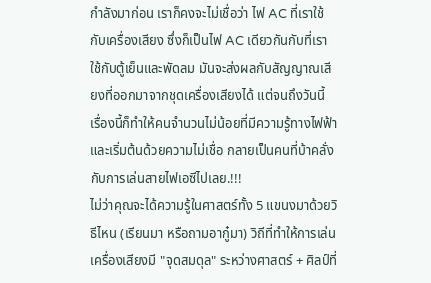กำลังมาก่อน เราก็คงจะไม่เชื่อว่า ไฟ AC ที่เราใช้กับเครื่องเสียง ซึ่งก็เป็นไฟ AC เดียวกันกับที่เราใช้กับตู้เย็นและพัดลม มันจะส่งผลกับสัญญาณเสียงที่ออกมาจากชุดเครื่องเสียงได้ แต่จนถึงวันนี้ เรื่องนี้ก็ทำให้คนจำนวนไม่น้อยที่มีความรู้ทางไฟฟ้าและเริ่มต้นด้วยความไม่เชื่อ กลายเป็นคนที่บ้าคลั่งกับการเล่นสายไฟเอซีไปเลย.!!!
ไม่ว่าคุณจะได้ความรู้ในศาสตร์ทั้ง 5 แขนงมาด้วยวิธีไหน (เรียนมา หรือถามอากู๋มา) วิถีที่ทำให้การเล่นเครื่องเสียงมี "จุดสมดุล" ระหว่างศาสตร์ + ศิลป์ที่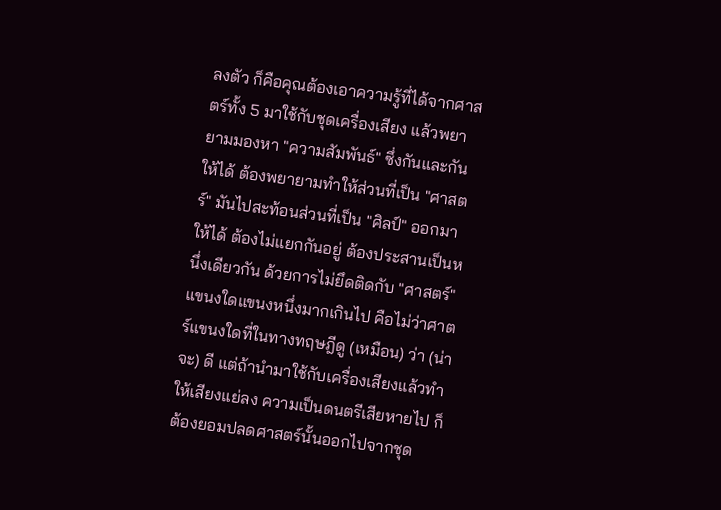ลงตัว ก็คือคุณต้องเอาความรู้ที่ได้จากศาสตร์ทั้ง 5 มาใช้กับชุดเครื่องเสียง แล้วพยายามมองหา "ความสัมพันธ์" ซึ่งกันและกันให้ได้ ต้องพยายามทำให้ส่วนที่เป็น "ศาสตร์" มันไปสะท้อนส่วนที่เป็น "ศิลป์" ออกมาให้ได้ ต้องไม่แยกกันอยู่ ต้องประสานเป็นหนึ่งเดียวกัน ด้วยการไม่ยึดติดกับ "ศาสตร์" แขนงใดแขนงหนึ่งมากเกินไป คือไม่ว่าศาตร์แขนงใดที่ในทางทฤษฎีดู (เหมือน) ว่า (น่าจะ) ดี แต่ถ้านำมาใช้กับเครื่องเสียงแล้วทำให้เสียงแย่ลง ความเป็นดนตรีเสียหายไป ก็ต้องยอมปลดศาสตร์นั้นออกไปจากชุด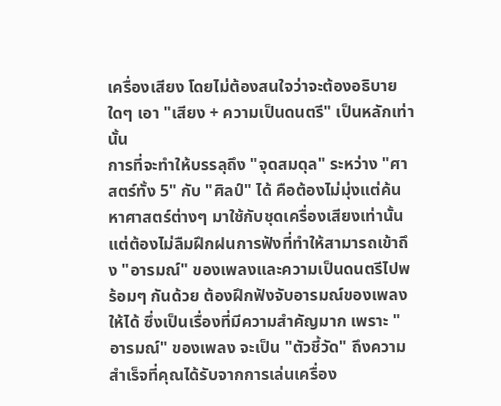เครื่องเสียง โดยไม่ต้องสนใจว่าจะต้องอธิบายใดๆ เอา "เสียง + ความเป็นดนตรี" เป็นหลักเท่านั้น
การที่จะทำให้บรรลุถึง "จุดสมดุล" ระหว่าง "ศาสตร์ทั้ง 5" กับ "ศิลป์" ได้ คือต้องไม่มุ่งแต่ค้นหาศาสตร์ต่างๆ มาใช้กับชุดเครื่องเสียงเท่านั้น แต่ต้องไม่ลืมฝึกฝนการฟังที่ทำให้สามารถเข้าถึง "อารมณ์" ของเพลงและความเป็นดนตรีไปพร้อมๆ กันด้วย ต้องฝึกฟังจับอารมณ์ของเพลงให้ได้ ซึ่งเป็นเรื่องที่มีความสำคัญมาก เพราะ "อารมณ์" ของเพลง จะเป็น "ตัวชี้วัด" ถึงความสำเร็จที่คุณได้รับจากการเล่นเครื่อง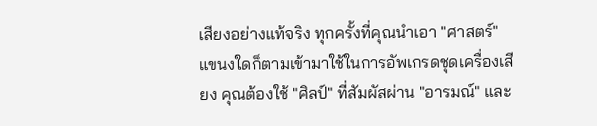เสียงอย่างแท้จริง ทุกครั้งที่คุณนำเอา "ศาสตร์" แขนงใดก็ตามเข้ามาใช้ในการอัพเกรดชุดเครื่องเสียง คุณต้องใช้ "ศิลป์" ที่สัมผัสผ่าน "อารมณ์" และ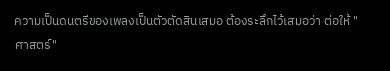ความเป็นดนตรีของเพลงเป็นตัวตัดสินเสมอ ต้องระลึกไว้เสมอว่า ต่อให้ "ศาสตร์"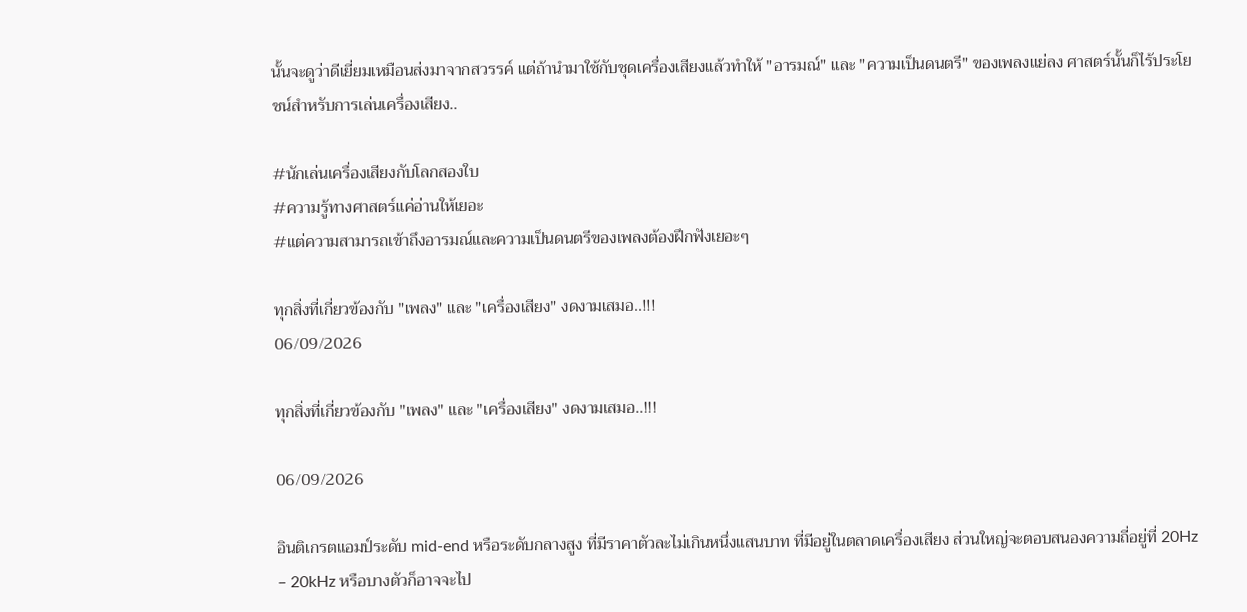นั้นจะดูว่าดีเยี่ยมเหมือนส่งมาจากสวรรค์ แต่ถ้านำมาใช้กับชุดเครื่องเสียงแล้วทำให้ "อารมณ์" และ "ความเป็นดนตรี" ของเพลงแย่ลง ศาสตร์นั้นก็ไร้ประโยชน์สำหรับการเล่นเครื่องเสียง..

#นักเล่นเครื่องเสียงกับโลกสองใบ
#ความรู้ทางศาสตร์แค่อ่านให้เยอะ
#แต่ความสามารถเข้าถึงอารมณ์และความเป็นดนตรีของเพลงต้องฝึกฟังเยอะๆ

ทุกสิ่งที่เกี่ยวข้องกับ "เพลง" และ "เครื่องเสียง" งดงามเสมอ..!!!
06/09/2026

ทุกสิ่งที่เกี่ยวข้องกับ "เพลง" และ "เครื่องเสียง" งดงามเสมอ..!!!

06/09/2026

อินติเกรตแอมป์ระดับ mid-end หรือระดับกลางสูง ที่มีราคาตัวละไม่เกินหนึ่งแสนบาท ที่มีอยู่ในตลาดเครื่องเสียง ส่วนใหญ่จะตอบสนองความถี่อยู่ที่ 20Hz – 20kHz หรือบางตัวก็อาจจะไป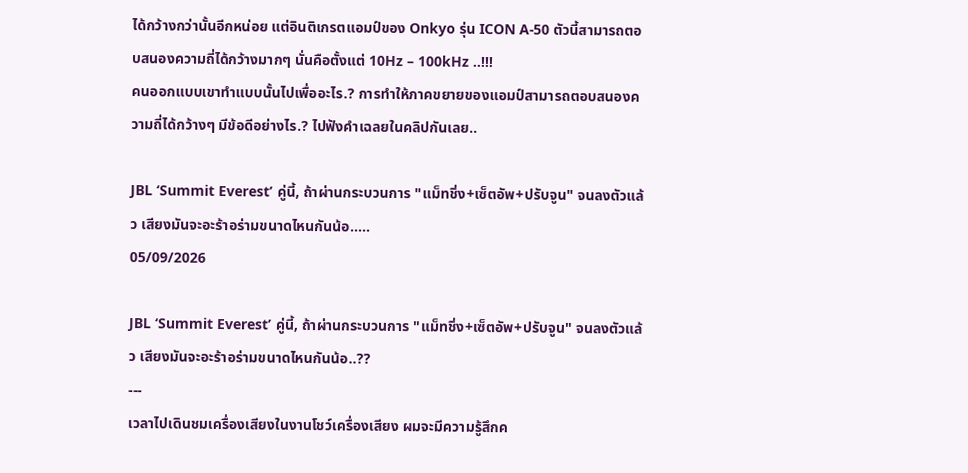ได้กว้างกว่านั้นอีกหน่อย แต่อินติเกรตแอมป์ของ Onkyo รุ่น ICON A-50 ตัวนี้สามารถตอบสนองความถี่ได้กว้างมากๆ นั่นคือตั้งแต่ 10Hz – 100kHz ..!!!
คนออกแบบเขาทำแบบนั้นไปเพื่ออะไร.? การทำให้ภาคขยายของแอมป์สามารถตอบสนองความถี่ได้กว้างๆ มีข้อดีอย่างไร.? ไปฟังคำเฉลยในคลิปกันเลย..

JBL ‘Summit Everest’ คู่นี้, ถ้าผ่านกระบวนการ "แม็ทชิ่ง+เซ็ตอัพ+ปรับจูน" จนลงตัวแล้ว เสียงมันจะอะร้าอร่ามขนาดไหนกันน้อ.....
05/09/2026

JBL ‘Summit Everest’ คู่นี้, ถ้าผ่านกระบวนการ "แม็ทชิ่ง+เซ็ตอัพ+ปรับจูน" จนลงตัวแล้ว เสียงมันจะอะร้าอร่ามขนาดไหนกันน้อ..??
---
เวลาไปเดินชมเครื่องเสียงในงานโชว์เครื่องเสียง ผมจะมีความรู้สึกค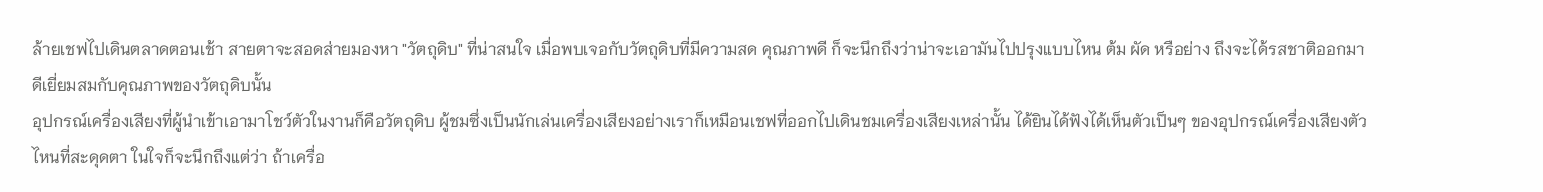ล้ายเชฟไปเดินตลาดตอนเช้า สายตาจะสอดส่ายมองหา "วัตถุดิบ" ที่น่าสนใจ เมื่อพบเจอกับวัตถุดิบที่มีความสด คุณภาพดี ก็จะนึกถึงว่าน่าจะเอามันไปปรุงแบบไหน ต้ม ผัด หรือย่าง ถึงจะได้รสชาติออกมาดีเยี่ยมสมกับคุณภาพของวัตถุดิบนั้น
อุปกรณ์เครื่องเสียงที่ผู้นำเข้าเอามาโชว์ตัวในงานก็คือวัตถุดิบ ผู้ชมซึ่งเป็นนักเล่นเครื่องเสียงอย่างเราก็เหมือนเชฟที่ออกไปเดินชมเครื่องเสียงเหล่านั้น ได้ยินได้ฟังได้เห็นตัวเป็นๆ ของอุปกรณ์เครื่องเสียงตัวไหนที่สะดุดตา ในใจก็จะนึกถึงแต่ว่า ถ้าเครื่อ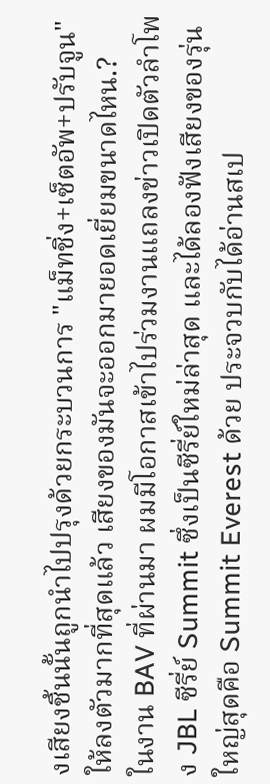งเสียงชิ้นนั้นถูกนำไปปรุงด้วยกระบวนการ "แม็ทชิ่ง+เซ็ตอัพ+ปรับจูน" ให้ลงตัวมากที่สุดแล้ว เสียงของมันจะออกมายอดเยี่ยมขนาดไหน.?
ในงาน BAV ที่ผ่านมา ผมมีโอกาสเข้าไปร่วมงานแถลงข่าวเปิดตัวลำโพง JBL ซีรี่ย์ Summit ซึ่งเป็นซีรี่ย์ใหม่ล่าสุด และได้ลองฟังเสียงของรุ่นใหญ่สุดคือ Summit Everest ด้วย ประจวบกับได้อ่านสเป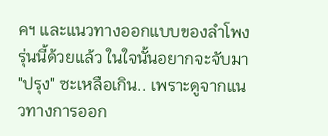คฯ และแนวทางออกแบบของลำโพงรุ่นนี้ด้วยแล้ว ในใจนั้นอยากจะจับมา "ปรุง" ซะเหลือเกิน.. เพราะดูจากแนวทางการออก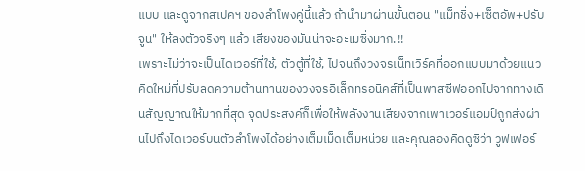แบบ และดูจากสเปคฯ ของลำโพงคู่นี้แล้ว ถ้านำมาผ่านขั้นตอน "แม็ทชิ่ง+เซ็ตอัพ+ปรับจูน" ให้ลงตัวจริงๆ แล้ว เสียงของมันน่าจะอะเมซิ่งมาก.!!
เพราะไม่ว่าจะเป็นไดเวอร์ที่ใช้, ตัวตู้ที่ใช้, ไปจนถึงวงจรเน็ทเวิร์คที่ออกแบบมาด้วยแนวคิดใหม่ที่ปรับลดความต้านทานของวงจรอิเล็กทรอนิคส์ที่เป็นพาสซีฟออกไปจากทางเดินสัญญาณให้มากที่สุด จุดประสงค์ก็เพื่อให้พลังงานเสียงจากเพาเวอร์แอมป์ถูกส่งผ่านไปถึงไดเวอร์บนตัวลำโพงได้อย่างเต็มเม็ดเต็มหน่วย และคุณลองคิดดูซิว่า วูฟเฟอร์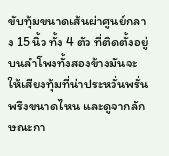ขับทุ้มขนาดเส้นผ่าศูนย์กลาง 15 นิ้ว ทั้ง 4 ตัว ที่ติดตั้งอยู่บนลำโพงทั้งสองข้างมันจะให้เสียงทุ้มที่น่าประหวั่นพรั่นพรึงขนาดไหน และดูจากลักษณะกา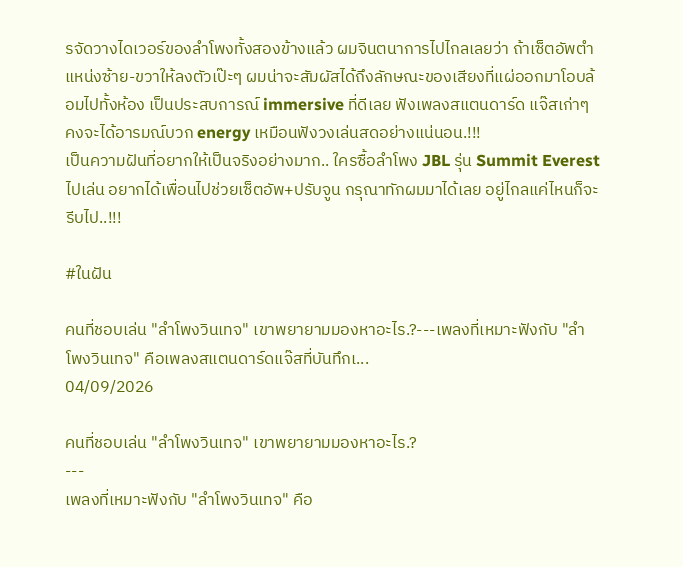รจัดวางไดเวอร์ของลำโพงทั้งสองข้างแล้ว ผมจินตนาการไปไกลเลยว่า ถ้าเซ็ตอัพตำแหน่งซ้าย-ขวาให้ลงตัวเป๊ะๆ ผมน่าจะสัมผัสได้ถึงลักษณะของเสียงที่แผ่ออกมาโอบล้อมไปทั้งห้อง เป็นประสบการณ์ immersive ที่ดีเลย ฟังเพลงสแตนดาร์ด แจ๊สเก่าๆ คงจะได้อารมณ์บวก energy เหมือนฟังวงเล่นสดอย่างแน่นอน.!!!
เป็นความฝันที่อยากให้เป็นจริงอย่างมาก.. ใครซื้อลำโพง JBL รุ่น Summit Everest ไปเล่น อยากได้เพื่อนไปช่วยเซ็ตอัพ+ปรับจูน กรุณาทักผมมาได้เลย อยู่ไกลแค่ไหนก็จะรีบไป..!!!

#ในฝัน

คนที่ชอบเล่น "ลำโพงวินเทจ" เขาพยายามมองหาอะไร.?---เพลงที่เหมาะฟังกับ "ลำโพงวินเทจ" คือเพลงสแตนดาร์ดแจ๊สที่บันทึกเ...
04/09/2026

คนที่ชอบเล่น "ลำโพงวินเทจ" เขาพยายามมองหาอะไร.?
---
เพลงที่เหมาะฟังกับ "ลำโพงวินเทจ" คือ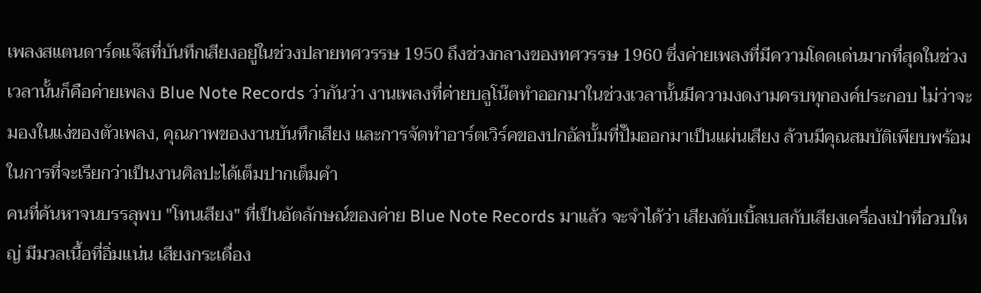เพลงสแตนดาร์ดแจ๊สที่บันทึกเสียงอยู่ในช่วงปลายทศวรรษ 1950 ถึงช่วงกลางของทศวรรษ 1960 ซึ่งค่ายเพลงที่มีความโดดเด่นมากที่สุดในช่วงเวลานั้นก็คือค่ายเพลง Blue Note Records ว่ากันว่า งานเพลงที่ค่ายบลูโน๊ตทำออกมาในช่วงเวลานั้นมีความงดงามครบทุกองค์ประกอบ ไม่ว่าจะมองในแง่ของตัวเพลง, คุณภาพของงานบันทึกเสียง และการจัดทำอาร์ตเวิร์คของปกอัลบั้มที่ปั๊มออกมาเป็นแผ่นเสียง ล้วนมีคุณสมบัติเพียบพร้อมในการที่จะเรียกว่าเป็นงานศิลปะได้เต็มปากเต็มคำ
คนที่ค้นหาจนบรรลุพบ "โทนเสียง" ที่เป็นอัตลักษณ์ของค่าย Blue Note Records มาแล้ว จะจำได้ว่า เสียงดับเบิ้ลเบสกับเสียงเครื่องเป่าที่อวบใหญ่ มีมวลเนื้อที่อิ่มแน่น เสียงกระเดื่อง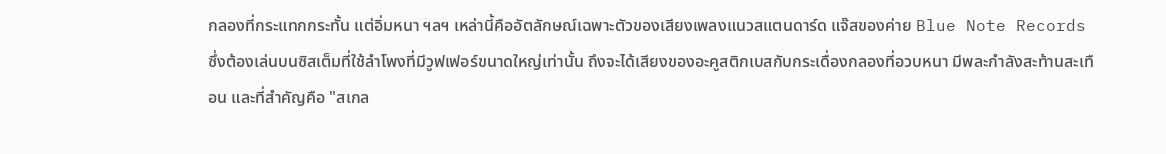กลองที่กระแทกกระทั้น แต่อิ่มหนา ฯลฯ เหล่านี้คืออัตลักษณ์เฉพาะตัวของเสียงเพลงแนวสแตนดาร์ด แจ๊สของค่าย Blue Note Records ซึ่งต้องเล่นบนซิสเต็มที่ใช้ลำโพงที่มีวูฟเฟอร์ขนาดใหญ่เท่านั้น ถึงจะได้เสียงของอะคูสติกเบสกับกระเดื่องกลองที่อวบหนา มีพละกำลังสะท้านสะเทือน และที่สำคัญคือ "สเกล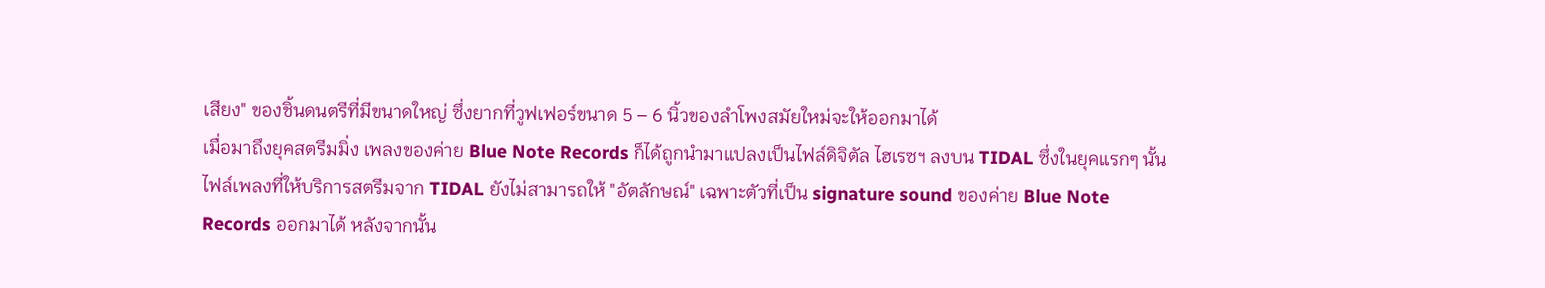เสียง" ของชิ้นดนตรีที่มีขนาดใหญ่ ซึ่งยากที่วูฟเฟอร์ขนาด 5 – 6 นิ้วของลำโพงสมัยใหม่จะให้ออกมาได้
เมื่อมาถึงยุคสตรีมมิ่ง เพลงของค่าย Blue Note Records ก็ได้ถูกนำมาแปลงเป็นไฟล์ดิจิตัล ไฮเรซฯ ลงบน TIDAL ซึ่งในยุคแรกๆ นั้น ไฟล์เพลงที่ให้บริการสตรีมจาก TIDAL ยังไม่สามารถให้ "อัตลักษณ์" เฉพาะตัวที่เป็น signature sound ของค่าย Blue Note Records ออกมาได้ หลังจากนั้น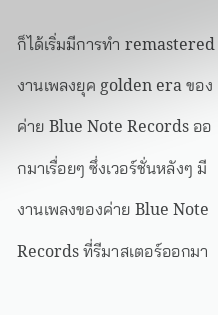ก็ได้เริ่มมีการทำ remastered งานเพลงยุค golden era ของค่าย Blue Note Records ออกมาเรื่อยๆ ซึ่งเวอร์ชั่นหลังๆ มีงานเพลงของค่าย Blue Note Records ที่รีมาสเตอร์ออกมา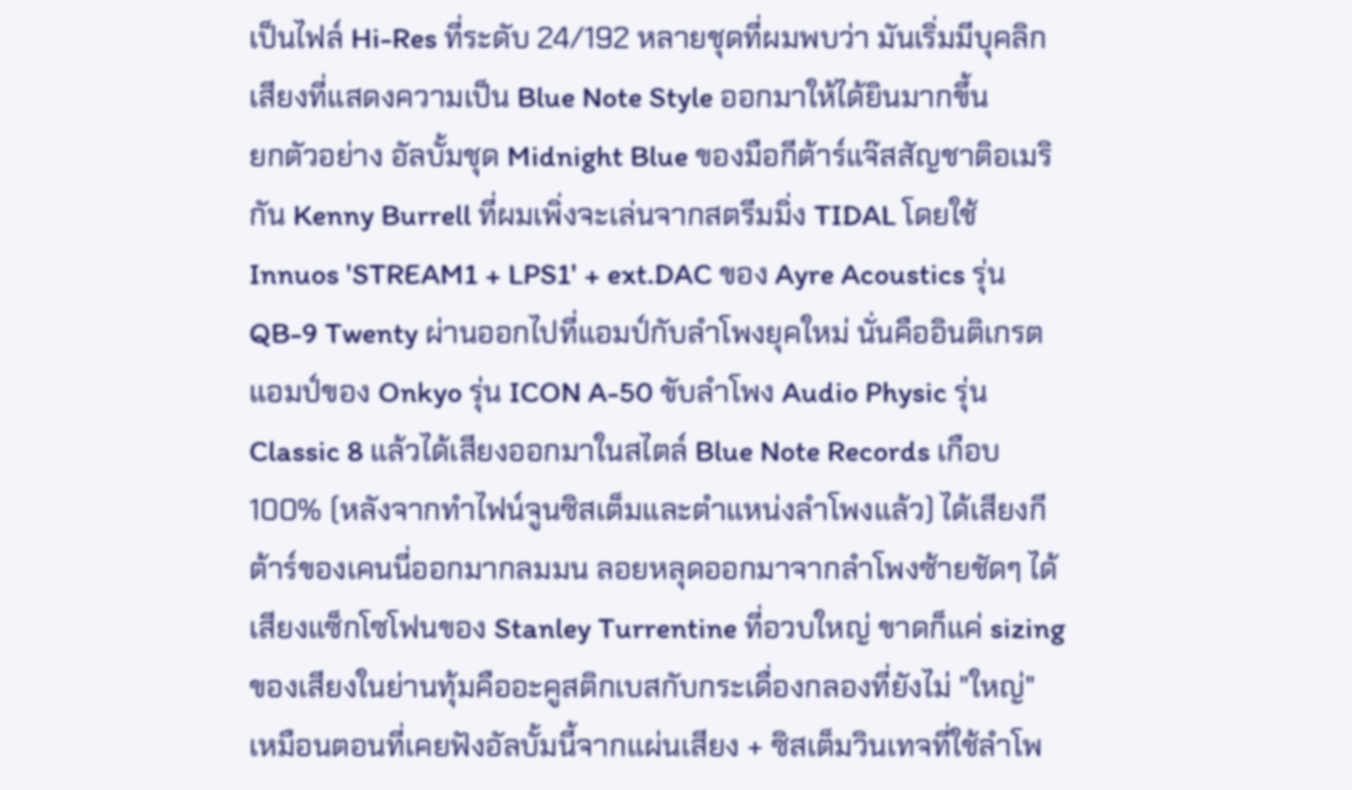เป็นไฟล์ Hi-Res ที่ระดับ 24/192 หลายชุดที่ผมพบว่า มันเริ่มมีบุคลิกเสียงที่แสดงความเป็น Blue Note Style ออกมาให้ได้ยินมากขึ้น
ยกตัวอย่าง อัลบั้มชุด Midnight Blue ของมือกีต้าร์แจ๊สสัญชาติอเมริกัน Kenny Burrell ที่ผมเพิ่งจะเล่นจากสตรีมมิ่ง TIDAL โดยใช้ Innuos 'STREAM1 + LPS1' + ext.DAC ของ Ayre Acoustics รุ่น QB-9 Twenty ผ่านออกไปที่แอมป์กับลำโพงยุคใหม่ นั่นคืออินติเกรตแอมป์ของ Onkyo รุ่น ICON A-50 ขับลำโพง Audio Physic รุ่น Classic 8 แล้วได้เสียงออกมาในสไตล์ Blue Note Records เกือบ 100% (หลังจากทำไฟน์จูนซิสเต็มและตำแหน่งลำโพงแล้ว) ได้เสียงกีต้าร์ของเคนนี่ออกมากลมมน ลอยหลุดออกมาจากลำโพงซ้ายชัดๆ ได้เสียงแซ็กโซโฟนของ Stanley Turrentine ที่อวบใหญ่ ขาดก็แค่ sizing ของเสียงในย่านทุ้มคืออะคูสติกเบสกับกระเดื่องกลองที่ยังไม่ "ใหญ่" เหมือนตอนที่เคยฟังอัลบั้มนี้จากแผ่นเสียง + ซิสเต็มวินเทจที่ใช้ลำโพ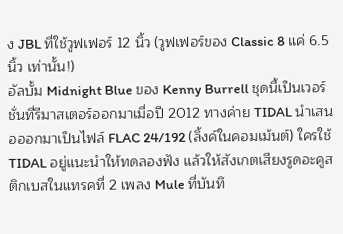ง JBL ที่ใช้วูฟเฟอร์ 12 นิ้ว (วูฟเฟอร์ของ Classic 8 แค่ 6.5 นิ้ว เท่านั้น!)
อัลบั้ม Midnight Blue ของ Kenny Burrell ชุดนี้เป็นเวอร์ชั่นที่รีมาสเตอร์ออกมาเมื่อปี 2012 ทางค่าย TIDAL นำเสนอออกมาเป็นไฟล์ FLAC 24/192 (ลิ้งค์ในคอมเม้นต์) ใครใช้ TIDAL อยู่แนะนำให้ทดลองฟัง แล้วให้สังเกตเสียงรูดอะคูสติกเบสในแทรคที่ 2 เพลง Mule ที่บันทึ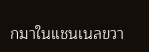กมาในแชนเนลขวา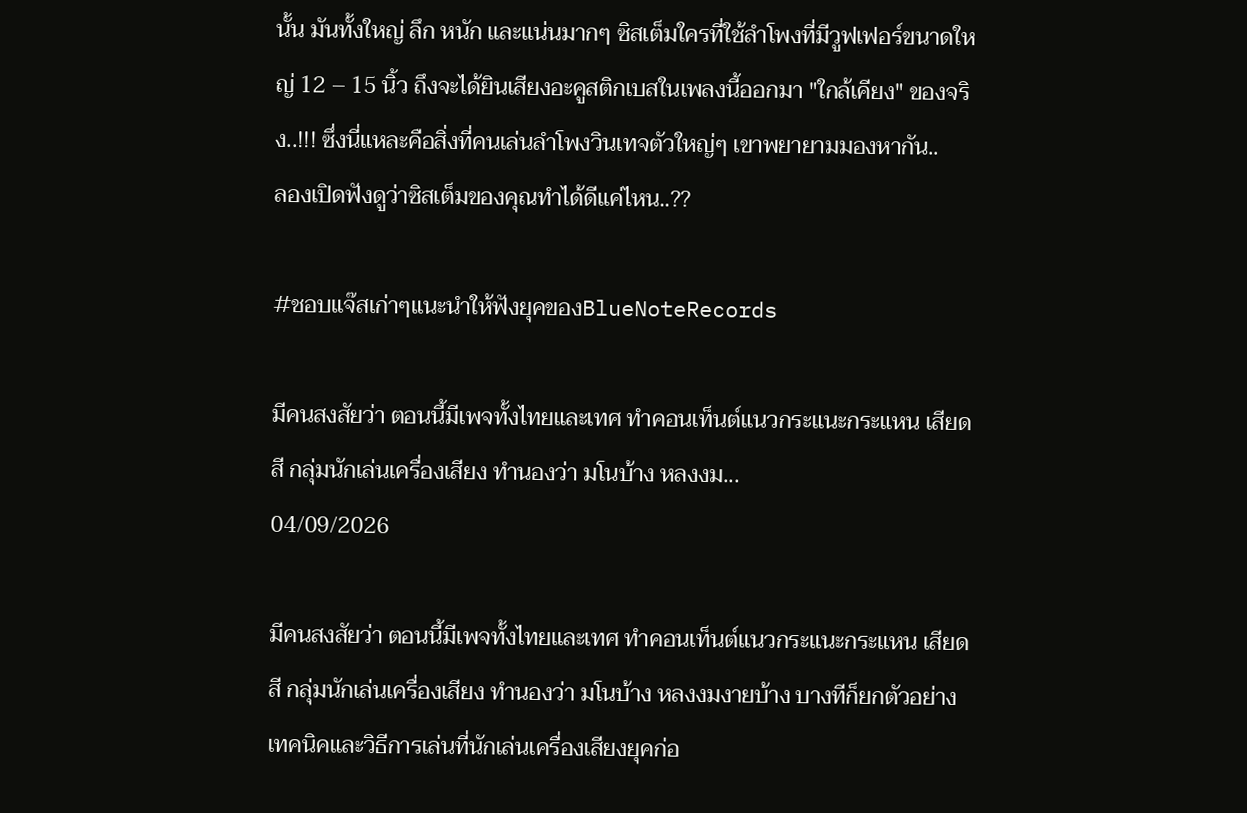นั้น มันทั้งใหญ่ ลึก หนัก และแน่นมากๆ ซิสเต็มใครที่ใช้ลำโพงที่มีวูฟเฟอร์ขนาดใหญ่ 12 – 15 นิ้ว ถึงจะได้ยินเสียงอะคูสติกเบสในเพลงนี้ออกมา "ใกล้เคียง" ของจริง..!!! ซึ่งนี่แหละคือสิ่งที่คนเล่นลำโพงวินเทจตัวใหญ่ๆ เขาพยายามมองหากัน..
ลองเปิดฟังดูว่าซิสเต็มของคุณทำได้ดีแค่ไหน..??

#ชอบแจ๊สเก่าๆแนะนำให้ฟังยุคของBlueNoteRecords

มีคนสงสัยว่า ตอนนี้มีเพจทั้งไทยและเทศ ทำคอนเท็นต์แนวกระแนะกระแหน เสียดสี กลุ่มนักเล่นเครื่องเสียง ทำนองว่า มโนบ้าง หลงงม...
04/09/2026

มีคนสงสัยว่า ตอนนี้มีเพจทั้งไทยและเทศ ทำคอนเท็นต์แนวกระแนะกระแหน เสียดสี กลุ่มนักเล่นเครื่องเสียง ทำนองว่า มโนบ้าง หลงงมงายบ้าง บางทีก็ยกตัวอย่างเทคนิคและวิธีการเล่นที่นักเล่นเครื่องเสียงยุคก่อ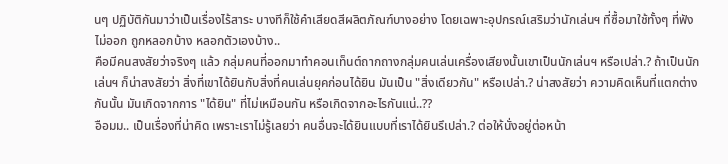นๆ ปฏิบัติกันมาว่าเป็นเรื่องไร้สาระ บางทีก็ใช้คำเสียดสีผลิตภัณฑ์บางอย่าง โดยเฉพาะอุปกรณ์เสริมว่านักเล่นฯ ที่ซื้อมาใช้ทั้งๆ ที่ฟังไม่ออก ถูกหลอกบ้าง หลอกตัวเองบ้าง..
คือมีคนสงสัยว่าจริงๆ แล้ว กลุ่มคนที่ออกมาทำคอนเท็นต์ถากถางกลุ่มคนเล่นเครื่องเสียงนั้นเขาเป็นนักเล่นฯ หรือเปล่า.? ถ้าเป็นนักเล่นฯ ก็น่าสงสัยว่า สิ่งที่เขาได้ยินกับสิ่งที่คนเล่นยุคก่อนได้ยิน มันเป็น "สิ่งเดียวกัน" หรือเปล่า.? น่าสงสัยว่า ความคิดเห็นที่แตกต่างกันนั้น มันเกิดจากการ "ได้ยิน" ที่ไม่เหมือนกัน หรือเกิดจากอะไรกันแน่..??
อือมม.. เป็นเรื่องที่น่าคิด เพราะเราไม่รู้เลยว่า คนอื่นจะได้ยินแบบที่เราได้ยินรึเปล่า.? ต่อให้นั่งอยู่ต่อหน้า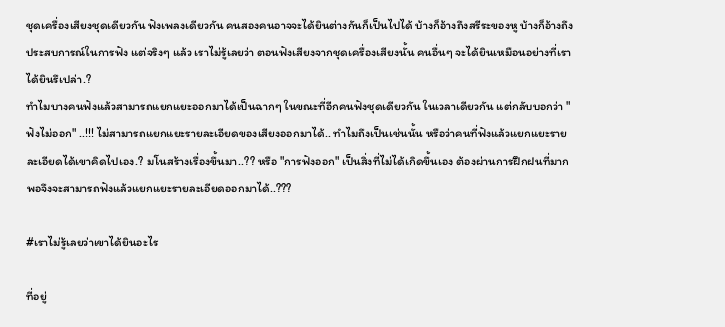ชุดเครื่องเสียงชุดเดียวกัน ฟังเพลงเดียวกัน คนสองคนอาจจะได้ยินต่างกันก็เป็นไปได้ บ้างก็อ้างถึงสรีระของหู บ้างก็อ้างถึงประสบการณ์ในการฟัง แต่จริงๆ แล้ว เราไม่รู้เลยว่า ตอนฟังเสียงจากชุดเครื่องเสียงนั้น คนอื่นๆ จะได้ยินเหมือนอย่างที่เราได้ยินรึเปล่า.?
ทำไมบางคนฟังแล้วสามารถแยกแยะออกมาได้เป็นฉากๆ ในขณะที่อีกคนฟังชุดเดียวกัน ในเวลาเดียวกัน แต่กลับบอกว่า "ฟังไม่ออก" ..!!! ไม่สามารถแยกแยะรายละเอียดของเสียงออกมาได้.. ทำไมถึงเป็นเช่นนั้น หรือว่าคนที่ฟังแล้วแยกแยะรายละเอียดได้เขาคิดไปเอง.? มโนสร้างเรื่องขึ้นมา..?? หรือ "การฟังออก" เป็นสิ่งที่ไม่ได้เกิดขึ้นเอง ต้องผ่านการฝึกฝนที่มากพอจึงจะสามารถฟังแล้วแยกแยะรายละเอียดออกมาได้..???

#เราไม่รู้เลยว่าเขาได้ยินอะไร

ที่อยู่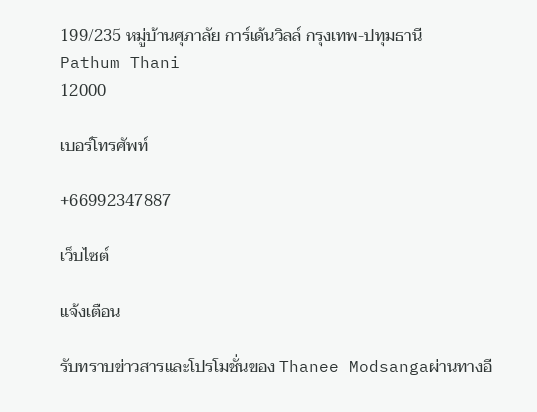199/235 หมู่บ้านศุภาลัย การ์เด้นวิลล์ กรุงเทพ-ปทุมธานี
Pathum Thani
12000

เบอร์โทรศัพท์

+66992347887

เว็บไซต์

แจ้งเตือน

รับทราบข่าวสารและโปรโมชั่นของ Thanee Modsangaผ่านทางอี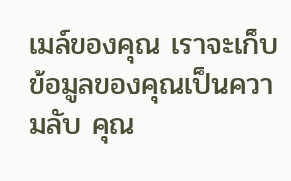เมล์ของคุณ เราจะเก็บข้อมูลของคุณเป็นความลับ คุณ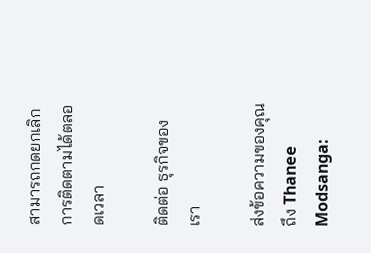สามารถกดยกเลิกการติดตามได้ตลอดเวลา

ติดต่อ ธุรกิจของเรา

ส่งข้อความของคุณถึง Thanee Modsanga: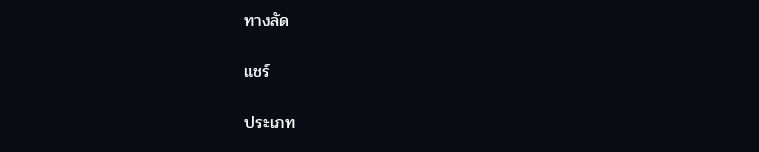ทางลัด

แชร์

ประเภท